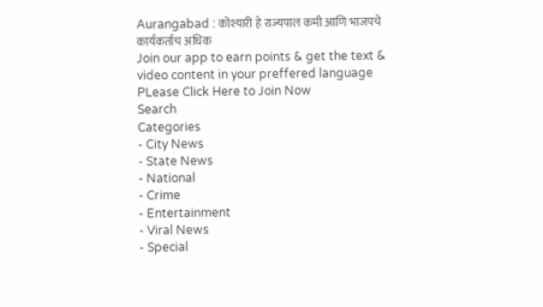Aurangabad : कोश्यारी हे राज्यपाल कमी आणि भाजपचे कार्यकर्ताच अधिक
Join our app to earn points & get the text & video content in your preffered language
PLease Click Here to Join Now
Search
Categories
- City News
- State News
- National
- Crime
- Entertainment
- Viral News
- Special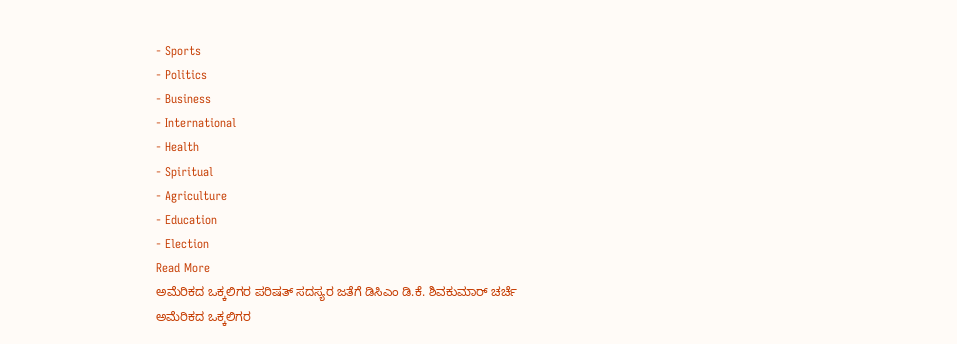- Sports
- Politics
- Business
- International
- Health
- Spiritual
- Agriculture
- Education
- Election
Read More
ಅಮೆರಿಕದ ಒಕ್ಕಲಿಗರ ಪರಿಷತ್ ಸದಸ್ಯರ ಜತೆಗೆ ಡಿಸಿಎಂ ಡಿ.ಕೆ. ಶಿವಕುಮಾರ್ ಚರ್ಚೆ
ಅಮೆರಿಕದ ಒಕ್ಕಲಿಗರ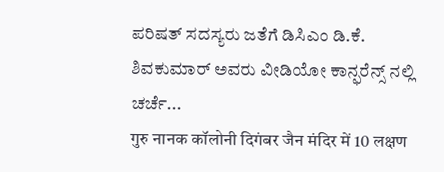ಪರಿಷತ್ ಸದಸ್ಯರು ಜತೆಗೆ ಡಿಸಿಎಂ ಡಿ.ಕೆ. ಶಿವಕುಮಾರ್ ಅವರು ವೀಡಿಯೋ ಕಾನ್ಫರೆನ್ಸ್ ನಲ್ಲಿ ಚರ್ಚೆ...
गुरु नानक कॉलोनी दिगंबर जैन मंदिर में 10 लक्षण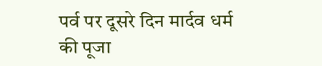पर्व पर दूसरे दिन मार्दव धर्म की पूजा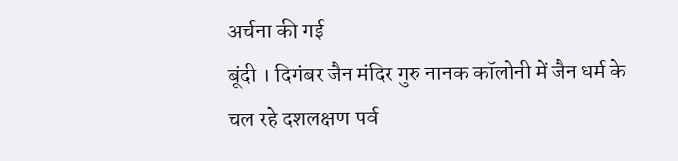अर्चना की गई
बूंदी । दिगंबर जैन मंदिर गुरु नानक कॉलोनी में जैन धर्म के चल रहे दशलक्षण पर्व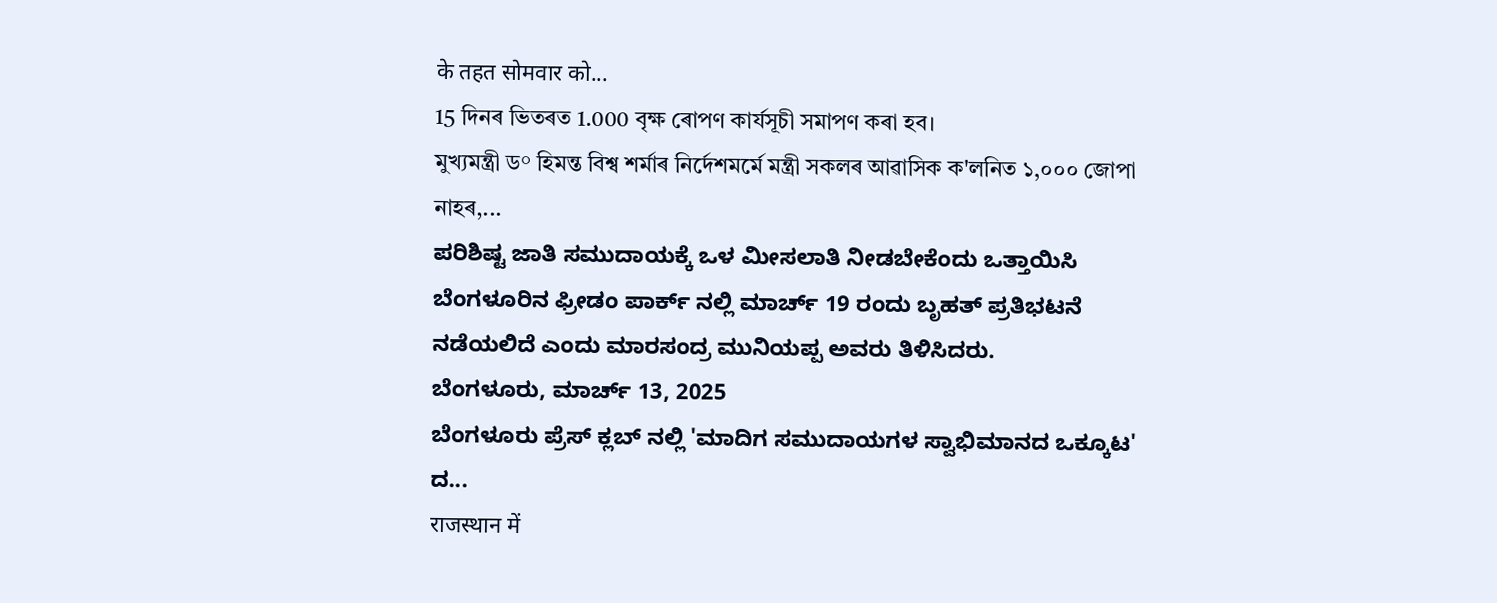के तहत सोमवार को...
15 দিনৰ ভিতৰত 1.000 বৃক্ষ ৰোপণ কাৰ্যসূচী সমাপণ কৰা হব।
মুখ্যমন্ত্ৰী ড° হিমন্ত বিশ্ব শৰ্মাৰ নিৰ্দেশমৰ্মে মন্ত্ৰী সকলৰ আৱাসিক ক'লনিত ১,০০০ জোপা নাহৰ,...
ಪರಿಶಿಷ್ಟ ಜಾತಿ ಸಮುದಾಯಕ್ಕೆ ಒಳ ಮೀಸಲಾತಿ ನೀಡಬೇಕೆಂದು ಒತ್ತಾಯಿಸಿ ಬೆಂಗಳೂರಿನ ಫ್ರೀಡಂ ಪಾರ್ಕ್ ನಲ್ಲಿ ಮಾರ್ಚ್ 19 ರಂದು ಬೃಹತ್ ಪ್ರತಿಭಟನೆ ನಡೆಯಲಿದೆ ಎಂದು ಮಾರಸಂದ್ರ ಮುನಿಯಪ್ಪ ಅವರು ತಿಳಿಸಿದರು.
ಬೆಂಗಳೂರು, ಮಾರ್ಚ್ 13, 2025
ಬೆಂಗಳೂರು ಪ್ರೆಸ್ ಕ್ಲಬ್ ನಲ್ಲಿ 'ಮಾದಿಗ ಸಮುದಾಯಗಳ ಸ್ವಾಭಿಮಾನದ ಒಕ್ಕೂಟ' ದ...
राजस्थान में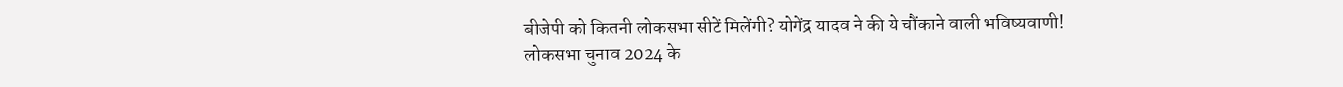बीजेपी को कितनी लोकसभा सीटें मिलेंगी? योगेंद्र यादव ने की ये चौंकाने वाली भविष्यवाणी!
लोकसभा चुनाव 2024 के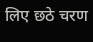लिए छठे चरण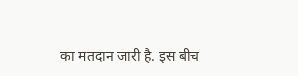का मतदान जारी है. इस बीच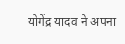योगेंद्र यादव ने अपना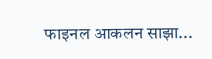फाइनल आकलन साझा...